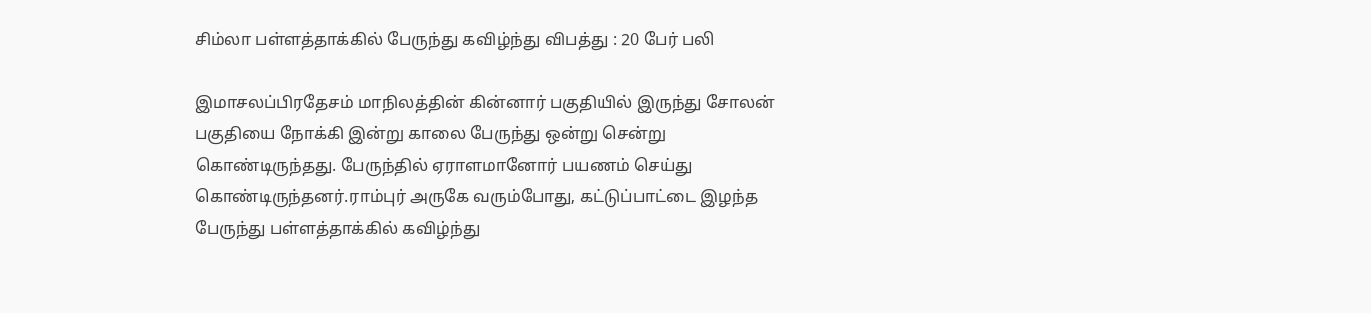சிம்லா பள்ளத்தாக்கில் பேருந்து கவிழ்ந்து விபத்து : 20 பேர் பலி

இமாசலப்பிரதேசம் மாநிலத்தின் கின்னார் பகுதியில் இருந்து சோலன் பகுதியை நோக்கி இன்று காலை பேருந்து ஒன்று சென்று கொண்டிருந்தது. பேருந்தில் ஏராளமானோர் பயணம் செய்து கொண்டிருந்தனர்.ராம்புர் அருகே வரும்போது, கட்டுப்பாட்டை இழந்த பேருந்து பள்ளத்தாக்கில் கவிழ்ந்து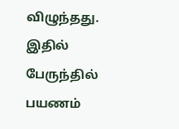விழுந்தது. இதில் பேருந்தில் பயணம்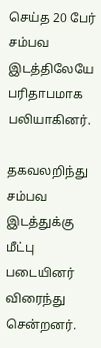செய்த 20 பேர் சம்பவ இடத்திலேயே பரிதாபமாக பலியாகினர்.

தகவலறிந்து சம்பவ இடத்துக்கு மீட்பு படையினர் விரைந்து சென்றனர்.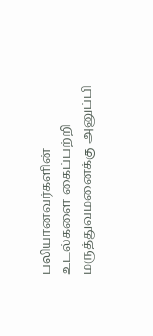பலியானவர்களின் உடல்களை கைப்பற்றி மருத்துவமனைக்கு அனுப்பி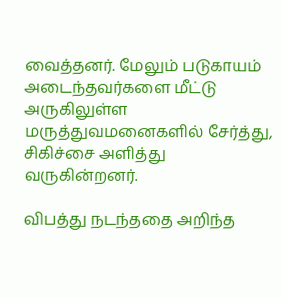வைத்தனர். மேலும் படுகாயம் அடைந்தவர்களை மீட்டு அருகிலுள்ள மருத்துவமனைகளில் சேர்த்து, சிகிச்சை அளித்து வருகின்றனர்.

விபத்து நடந்ததை அறிந்த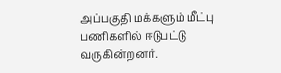அப்பகுதி மக்களும் மீட்பு பணிகளில் ஈடுபட்டு வருகின்றனர்.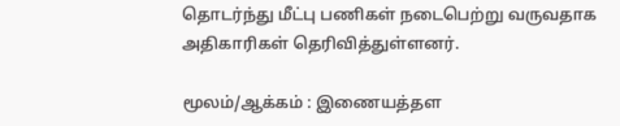தொடர்ந்து மீட்பு பணிகள் நடைபெற்று வருவதாக அதிகாரிகள் தெரிவித்துள்ளனர்.

மூலம்/ஆக்கம் : இணையத்தள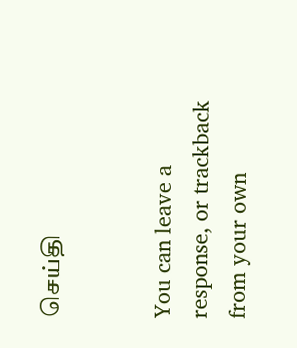செய்தி


You can leave a response, or trackback from your own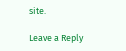site.

Leave a Reply